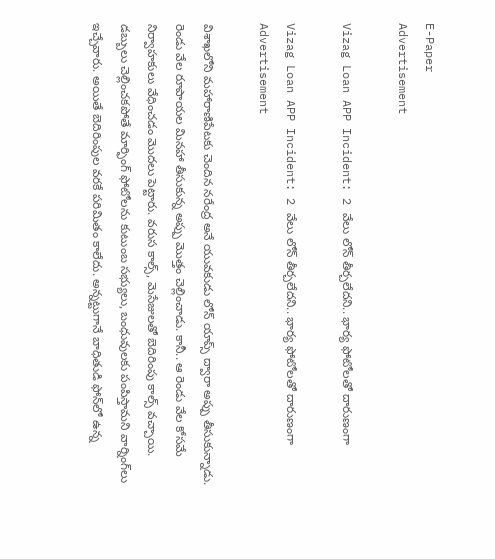E-Paper
Advertisement

Vizag Loan APP Incident: 2 వేలు లోన్ తీర్చలేదని.. భార్య ఫోటోలతో దారుణంగా

Vizag Loan APP Incident: 2 వేలు లోన్ తీర్చలేదని.. భార్య ఫోటోలతో దారుణంగా
Advertisement

విశాఖలోని మహారాణిపేటకు చెందిన నరేంద్ర అనే యువకుడు లోన్ యాప్స్ ద్వారా అప్పు తీసుకున్నాడు. రెండు వేల రూపాయల మినహా తీసుకున్న అప్పు మొత్తం చెల్లించాడు. కానీ.. ఆ రెండు వేల కోసమే నిర్వాహకులు వేధించడం మొదలు పెట్టారు. వరుస కాల్స్, మెసేజులతో బెదిరింపు కాల్స్ వచ్చాయి. డబ్బులు చెల్లించకపోతే మార్ఫింగ్ ఫోటోలను కుటుంబ సభ్యులు, బంధువులకు పంపిస్తామని వార్నింగ్‌లు ఇచ్చేవారు. అయితే బెదిరింపుల వరకే పరిమితం కాలేదు. అన్నట్టుగానే బాధితుడి ఫోన్‌లో ఉన్న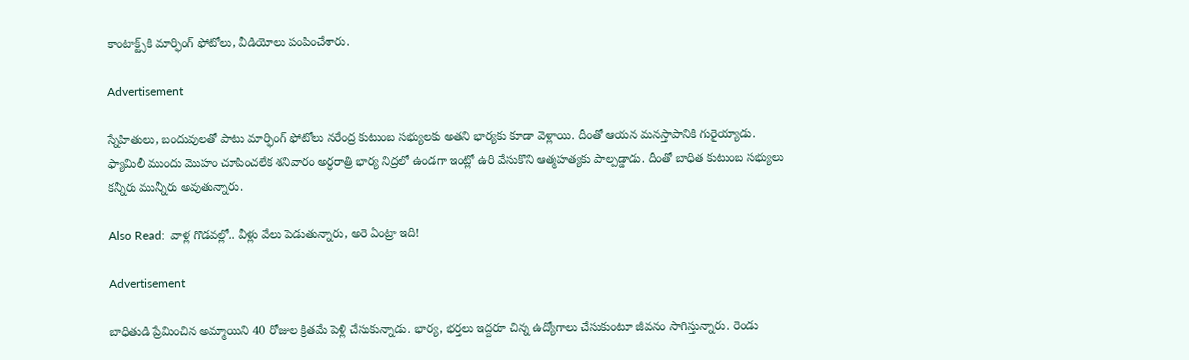కాంటాక్ట్స్‌కి మార్ఫింగ్ ఫోటోలు, వీడియోలు పంపించేశారు.

Advertisement

స్నేహితులు, బందువులతో పాటు మార్ఫింగ్ ఫోటోలు నరేంద్ర కుటుంబ సభ్యులకు అతని భార్యకు కూడా వెళ్లాయి. దీంతో ఆయన మనస్తాపానికి గురైయ్యాడు. ఫ్యామిలీ ముందు మొహం చూపించలేక శనివారం అర్ధరాత్రి భార్య నిద్రలో ఉండగా ఇంట్లో ఉరి వేసుకొని ఆత్మహత్యకు పాల్పడ్డాడు. దీంతో బాధిత కుటుంబ సభ్యులు కన్నీరు మున్నీరు అవుతున్నారు.

Also Read:  వాళ్ల గొడవల్లో.. వీళ్లు వేలు పెడుతున్నారు, అరె ఏంట్రా ఇది!

Advertisement

బాధితుడి ప్రేమించిన అమ్మాయిని 40 రోజుల క్రితమే పెళ్లి చేసుకున్నాడు. భార్య, భర్తలు ఇద్దరూ చిన్న ఉద్యోగాలు చేసుకుంటూ జీవనం సాగిస్తున్నారు. రెండు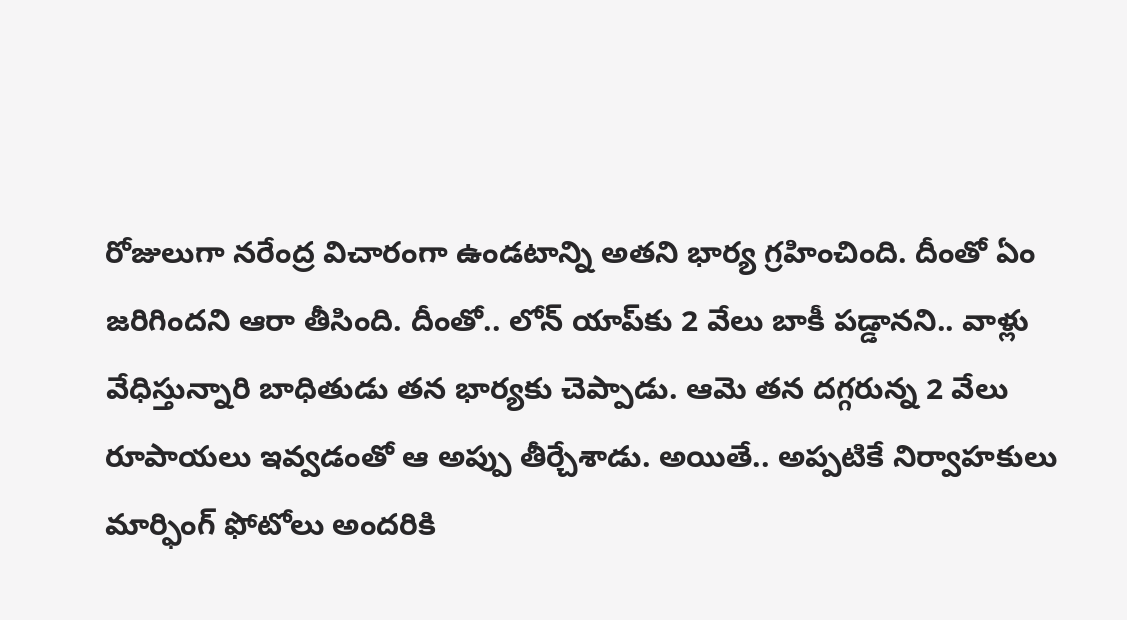రోజులుగా నరేంద్ర విచారంగా ఉండటాన్ని అతని భార్య గ్రహించింది. దీంతో ఏం జరిగిందని ఆరా తీసింది. దీంతో.. లోన్ యాప్‌కు 2 వేలు బాకీ పడ్డానని.. వాళ్లు వేధిస్తున్నారి బాధితుడు తన భార్యకు చెప్పాడు. ఆమె తన దగ్గరున్న 2 వేలు రూపాయలు ఇవ్వడంతో ఆ అప్పు తీర్చేశాడు. అయితే.. అప్పటికే నిర్వాహకులు మార్ఫింగ్ ఫోటోలు అందరికి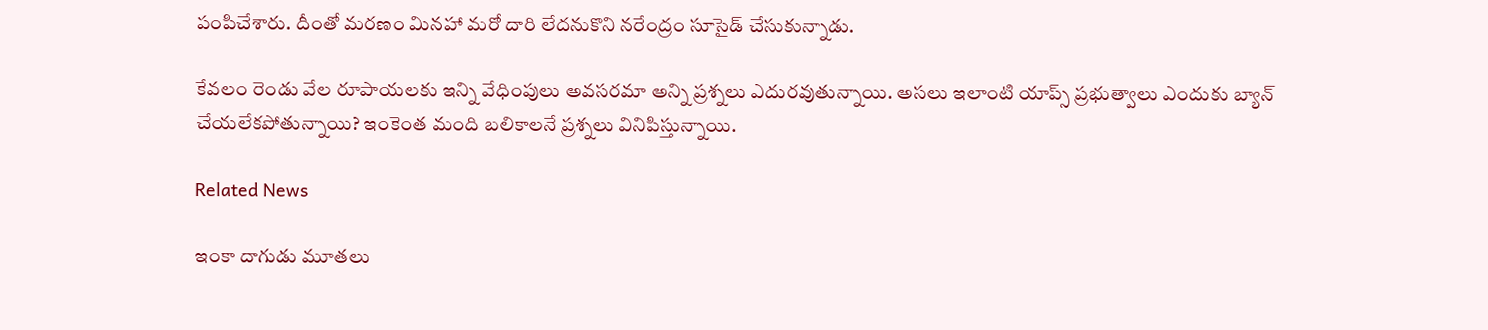పంపిచేశారు. దీంతో మరణం మినహా మరో దారి లేదనుకొని నరేంద్రం సూసైడ్ చేసుకున్నాడు.

కేవలం రెండు వేల రూపాయలకు ఇన్ని వేధింపులు అవసరమా అన్ని ప్రశ్నలు ఎదురవుతున్నాయి. అసలు ఇలాంటి యాప్స్ ప్రభుత్వాలు ఎందుకు బ్యాన్ చేయలేకపోతున్నాయి? ఇంకెంత మంది బలికాలనే ప్రశ్నలు వినిపిస్తున్నాయి.

Related News

ఇంకా దాగుడు మూతలు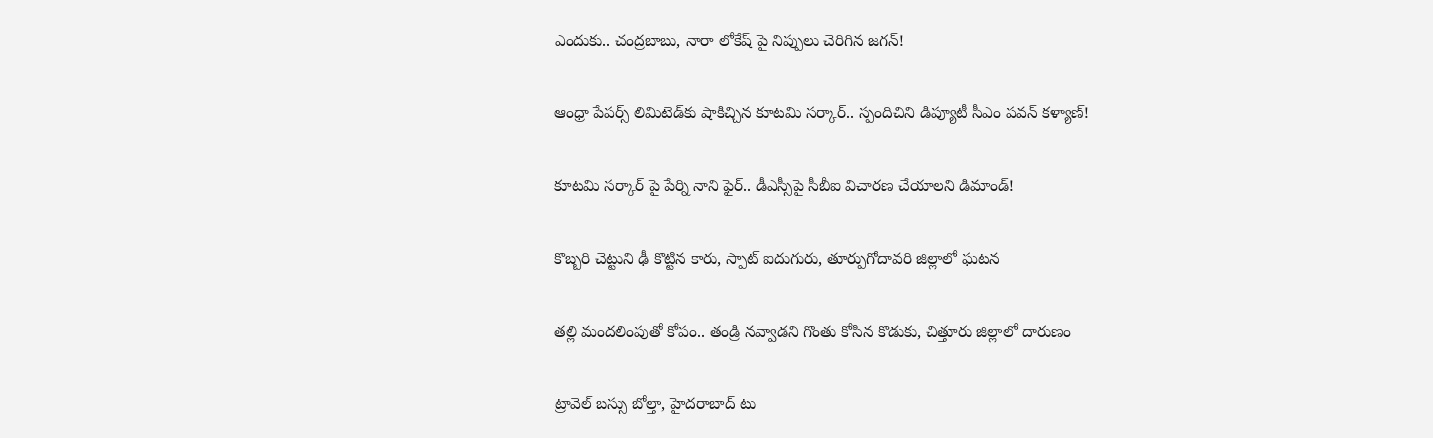ఎందుకు.. చంద్రబాబు, నారా లోకేష్ పై నిప్పులు చెరిగిన జగన్!

ఆంధ్రా పేపర్స్ లిమిటెడ్‌కు షాకిచ్చిన కూటమి సర్కార్.. స్పందిచిని డిప్యూటీ సీఎం పవన్ కళ్యాణ్!

కూటమి సర్కార్ పై పేర్ని నాని ఫైర్.. డీఎస్సీపై సీబీఐ విచారణ చేయాలని డిమాండ్!

కొబ్బరి చెట్టుని ఢీ కొట్టిన కారు, స్పాట్ ఐదుగురు, తూర్పుగోదావరి జిల్లాలో ఘటన

తల్లి మందలింపుతో కోపం.. తండ్రి నవ్వాడని గొంతు కోసిన కొడుకు, చిత్తూరు జిల్లాలో దారుణం

ట్రావెల్ బస్సు బోల్తా, హైదరాబాద్ టు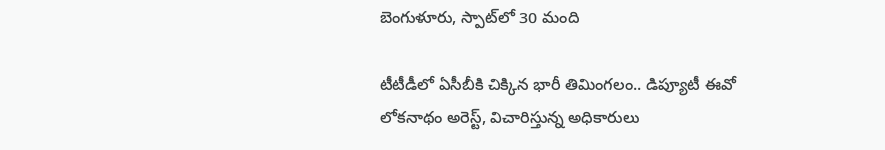బెంగుళూరు, స్పాట్‌లో 30 మంది

టీటీడీలో ఏసీబీకి చిక్కిన భారీ తిమింగలం.. డిప్యూటీ ఈవో లోకనాథం అరెస్ట్, విచారిస్తున్న అధికారులు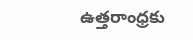ఉత్తరాంధ్రకు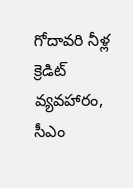గోదావరి నీళ్ల క్రెడిట్ వ్యవహారం, సీఎం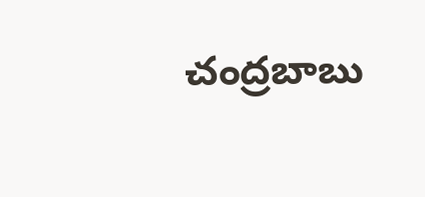చంద్రబాబు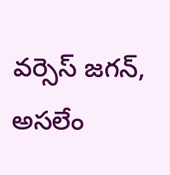వర్సెస్ జగన్, అసలేం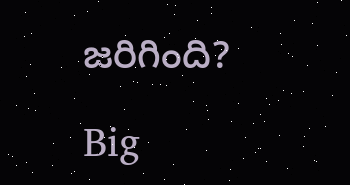జరిగింది?

Big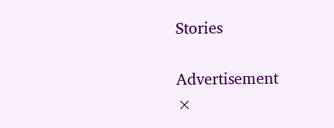Stories

Advertisement
×